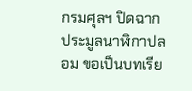กรมศุลฯ ปิดฉากประมูลนาฬิกาปลอม ขอเป็นบทเรีย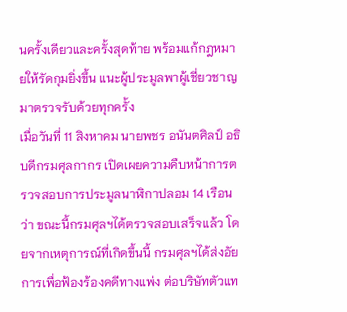นครั้งเดียวและครั้งสุดท้าย พร้อมแก้กฎหมายให้รัดกุมยิ่งขึ้น แนะผู้ประมูลพาผู้เชี่ยวชาญมาตรวจรับด้วยทุกครั้ง
เมื่อวันที่ 11 สิงหาคม นายพชร อนันตศิลป์ อธิบดีกรมศุลกากร เปิดเผยความคืบหน้าการตรวจสอบการประมูลนาฬิกาปลอม 14 เรือน ว่า ขณะนี้กรมศุลฯได้ตรวจสอบเสร็จแล้ว โดยจากเหตุการณ์ที่เกิดขึ้นนี้ กรมศุลฯได้ส่งอัยการเพื่อฟ้องร้องคดีทางแพ่ง ต่อบริษัทตัวแท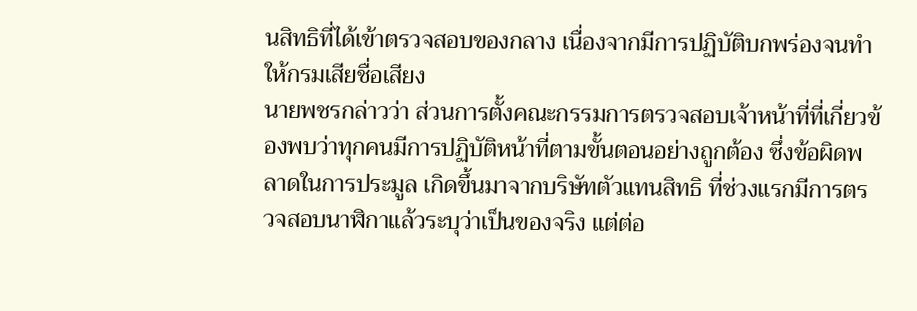นสิทธิที่ได้เข้าตรวจสอบของกลาง เนื่องจากมีการปฏิบัติบกพร่องจนทำให้กรมเสียชื่อเสียง
นายพชรกล่าวว่า ส่วนการตั้งคณะกรรมการตรวจสอบเจ้าหน้าที่ที่เกี่ยวข้องพบว่าทุกคนมีการปฏิบัติหน้าที่ตามขั้นตอนอย่างถูกต้อง ซึ่งข้อผิดพลาดในการประมูล เกิดขึ้นมาจากบริษัทตัวแทนสิทธิ ที่ช่วงแรกมีการตรวจสอบนาฬิกาแล้วระบุว่าเป็นของจริง แต่ต่อ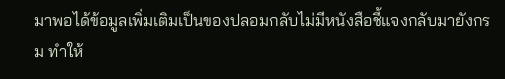มาพอได้ข้อมูลเพิ่มเติมเป็นของปลอมกลับไม่มีหนังสือชี้แจงกลับมายังกรม ทำให้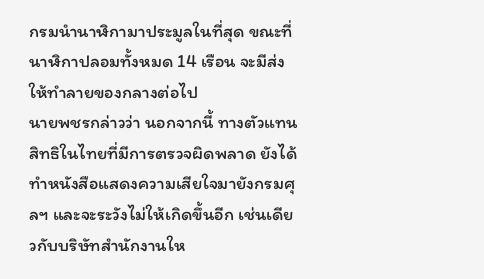กรมนำนาฬิกามาประมูลในที่สุด ขณะที่นาฬิกาปลอมทั้งหมด 14 เรือน จะมีส่งให้ทำลายของกลางต่อไป
นายพชรกล่าวว่า นอกจากนี้ ทางตัวแทนสิทธิในไทยที่มีการตรวจผิดพลาด ยังได้ทำหนังสือแสดงความเสียใจมายังกรมศุลฯ และจะระวังไม่ให้เกิดขึ้นอีก เช่นเดียวกับบริษัทสำนักงานให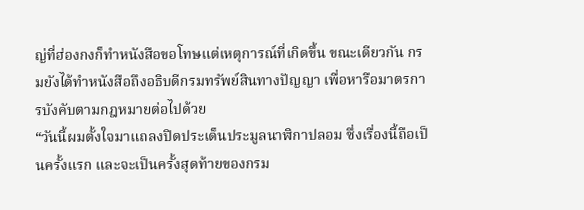ญ่ที่ฮ่องกงก็ทำหนังสือขอโทษแต่เหตุการณ์ที่เกิดขึ้น ขณะเดียวกัน กรมยังได้ทำหนังสือถึงอธิบดีกรมทรัพย์สินทางปัญญา เพื่อหารือมาตรการบังคับตามกฎหมายต่อไปด้วย
“วันนี้ผมตั้งใจมาแถลงปิดประเด็นประมูลนาฬิกาปลอม ซึ่งเรื่องนี้ถือเป็นครั้งแรก และจะเป็นครั้งสุดท้ายของกรม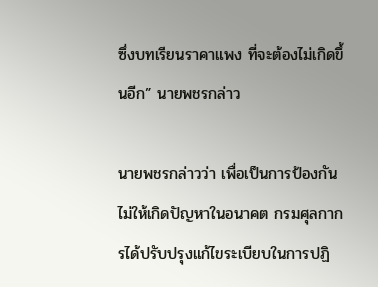ซึ่งบทเรียนราคาแพง ที่จะต้องไม่เกิดขึ้นอีก” นายพชรกล่าว

นายพชรกล่าวว่า เพื่อเป็นการป้องกันไม่ให้เกิดปัญหาในอนาคต กรมศุลกากรได้ปรับปรุงแก้ไขระเบียบในการปฏิ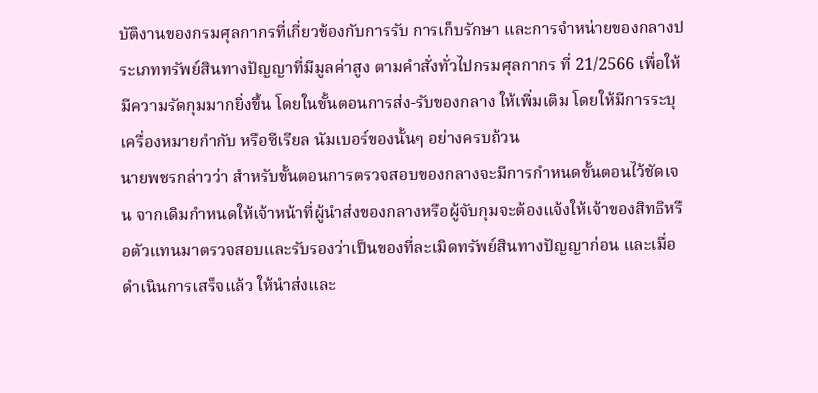บัติงานของกรมศุลกากรที่เกี่ยวข้องกับการรับ การเก็บรักษา และการจำหน่ายของกลางประเภททรัพย์สินทางปัญญาที่มีมูลค่าสูง ตามคำสั่งทั่วไปกรมศุลกากร ที่ 21/2566 เพื่อให้มีความรัดกุมมากยิ่งขึ้น โดยในขั้นตอนการส่ง-รับของกลาง ให้เพิ่มเติม โดยให้มีการระบุเครื่องหมายกำกับ หรือซีเรียล นัมเบอร์ของนั้นๆ อย่างครบถ้วน
นายพชรกล่าวว่า สำหรับขั้นตอนการตรวจสอบของกลางจะมีการกำหนดขั้นตอนไว้ชัดเจน จากเดิมกำหนดให้เจ้าหน้าที่ผู้นำส่งของกลางหรือผู้จับกุมจะต้องแจ้งให้เจ้าของสิทธิหรือตัวแทนมาตรวจสอบและรับรองว่าเป็นของที่ละเมิดทรัพย์สินทางปัญญาก่อน และเมื่อดำเนินการเสร็จแล้ว ให้นำส่งและ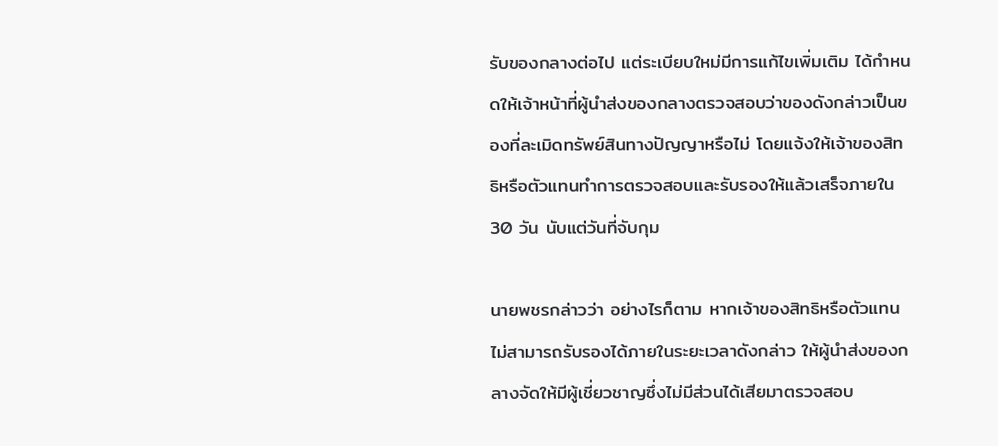รับของกลางต่อไป แต่ระเบียบใหม่มีการแก้ไขเพิ่มเติม ได้กำหนดให้เจ้าหน้าที่ผู้นำส่งของกลางตรวจสอบว่าของดังกล่าวเป็นของที่ละเมิดทรัพย์สินทางปัญญาหรือไม่ โดยแจ้งให้เจ้าของสิทธิหรือตัวแทนทำการตรวจสอบและรับรองให้แล้วเสร็จภายใน 30 วัน นับแต่วันที่จับกุม

นายพชรกล่าวว่า อย่างไรก็ตาม หากเจ้าของสิทธิหรือตัวแทนไม่สามารถรับรองได้ภายในระยะเวลาดังกล่าว ให้ผู้นำส่งของกลางจัดให้มีผู้เชี่ยวชาญซึ่งไม่มีส่วนได้เสียมาตรวจสอบ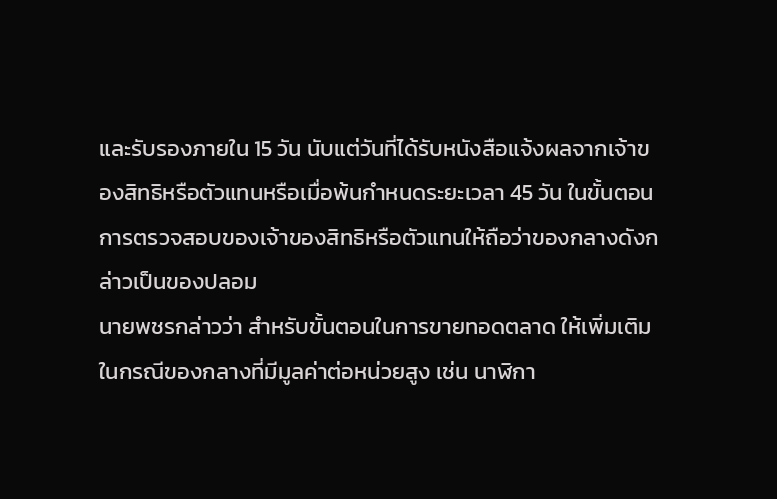และรับรองภายใน 15 วัน นับแต่วันที่ได้รับหนังสือแจ้งผลจากเจ้าของสิทธิหรือตัวแทนหรือเมื่อพ้นกำหนดระยะเวลา 45 วัน ในขั้นตอนการตรวจสอบของเจ้าของสิทธิหรือตัวแทนให้ถือว่าของกลางดังกล่าวเป็นของปลอม
นายพชรกล่าวว่า สำหรับขั้นตอนในการขายทอดตลาด ให้เพิ่มเติม ในกรณีของกลางที่มีมูลค่าต่อหน่วยสูง เช่น นาฬิกา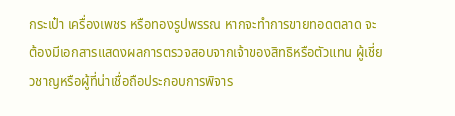กระเป๋า เครื่องเพชร หรือทองรูปพรรณ หากจะทำการขายทอดตลาด จะต้องมีเอกสารแสดงผลการตรวจสอบจากเจ้าของสิทธิหรือตัวแทน ผู้เชี่ยวชาญหรือผู้ที่น่าเชื่อถือประกอบการพิจาร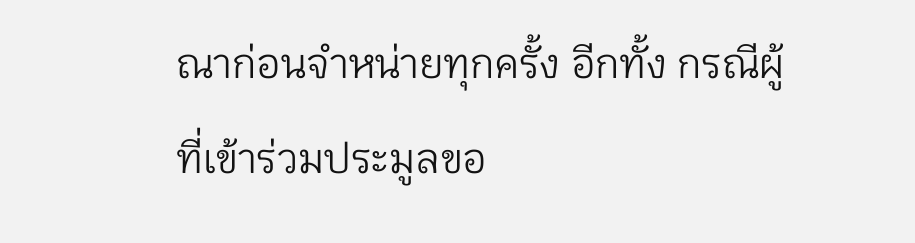ณาก่อนจำหน่ายทุกครั้ง อีกทั้ง กรณีผู้ที่เข้าร่วมประมูลขอ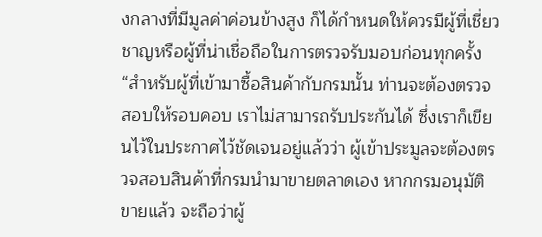งกลางที่มีมูลค่าค่อนข้างสูง ก็ได้กำหนดให้ควรมีผู้ที่เชี่ยวชาญหรือผู้ที่น่าเชื่อถือในการตรวจรับมอบก่อนทุกครั้ง
“สำหรับผู้ที่เข้ามาซื้อสินค้ากับกรมนั้น ท่านจะต้องตรวจสอบให้รอบคอบ เราไม่สามารถรับประกันได้ ซึ่งเราก็เขียนไว้ในประกาศไว้ชัดเจนอยู่แล้วว่า ผู้เข้าประมูลจะต้องตรวจสอบสินค้าที่กรมนำมาขายตลาดเอง หากกรมอนุมัติขายแล้ว จะถือว่าผู้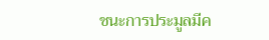ชนะการประมูลมีค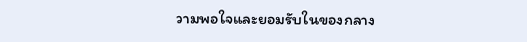วามพอใจและยอมรับในของกลาง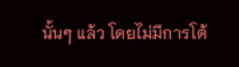นั้นๆ แล้ว โดยไม่มีการโต้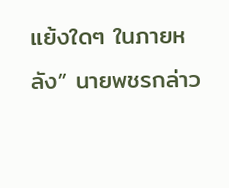แย้งใดๆ ในภายหลัง” นายพชรกล่าว